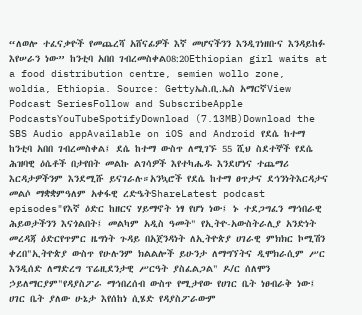“ለወሎ ተፈናቃዮች የመጨረሻ አሸናፊዎች እኛ መሆናችንን እንዲገነዘቡና እንዳይከፉ እየሠራን ነው” ከንቲባ አበበ ገብረመስቀል08:20Ethiopian girl waits at a food distribution centre, semien wollo zone, woldia, Ethiopia. Source: Gettyኤስ.ቢ.ኤስ አማርኛView Podcast SeriesFollow and SubscribeApple PodcastsYouTubeSpotifyDownload (7.13MB)Download the SBS Audio appAvailable on iOS and Android የደሴ ከተማ ከንቲባ አበበ ገብረመስቀል፤ ደሴ ከተማ ውስጥ ለሚገኙ 55 ሺህ ስደተኞች የደሴ ሕዝባዊ ዕሴቶች በታየበት መልኩ ልገሳዎች እየተካሔዱ እንደሆነና ተጨማሪ እርዳታዎችንም እንደሚሹ ይናገራሉ።አንኳሮች የደሴ ከተማ ፀጥታና ደኅንነትእርዳታና መልሶ ማቋቋምዓለም አቀፋዊ ረድዔትShareLatest podcast episodes"የእኛ ዕድር ከዘርና ሃይማኖት ነፃ የሆነ ነው፤ ኑ ተደጋግፈን ማኅበራዊ ሕይወታችንን እናጎልበት፤ መልካም አዲስ ዓመት" የኢትዮ-አውስትራሊያ አንድነት መረዳጃ ዕድርየጥምር ዜግነት ጉዳይ በአጀንዳነት ለኢትዮጵያ ሀገራዊ ምክክር ኮሚሽን ቀረበ"ኢትዮጵያ ውስጥ የሁሉንም ክልልሎች ይሁንታ ለማግኘትና ዲሞክራሲም ሥር እንዲሰድ ለማድረግ ፕሬዚደንታዊ ሥርዓት ያስፈልጋል" ዶ/ር ሰለሞን ኃይለማርያም"የዳያስፖራ ማኅበረሰብ ውስጥ የሚታየው የሀገር ቤት ነፀብራቅ ነው፤ ሀገር ቤት ያለው ሁኔታ እየሰከነ ሲሄድ የዳያስፖራውም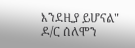እንደዚያ ይሆናል" ዶ/ር ሰለሞን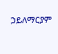ኃይለማርያም